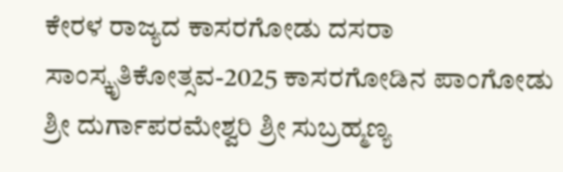ಕೇರಳ ರಾಜ್ಯದ ಕಾಸರಗೋಡು ದಸರಾ ಸಾಂಸ್ಕೃತಿಕೋತ್ಸವ-2025 ಕಾಸರಗೋಡಿನ ಪಾಂಗೋಡು ಶ್ರೀ ದುರ್ಗಾಪರಮೇಶ್ವರಿ ಶ್ರೀ ಸುಬ್ರಹ್ಮಣ್ಯ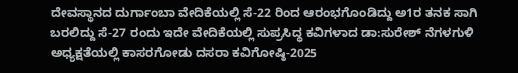ದೇವಸ್ಥಾನದ ದುರ್ಗಾಂಬಾ ವೇದಿಕೆಯಲ್ಲಿ ಸೆ-22 ರಿಂದ ಆರಂಭಗೊಂಡಿದ್ದು ಅ1ರ ತನಕ ಸಾಗಿ ಬರಲಿದ್ದು ಸೆ-27 ರಂದು ಇದೇ ವೇದಿಕೆಯಲ್ಲಿ ಸುಪ್ರಸಿದ್ಧ ಕವಿಗಳಾದ ಡಾ:ಸುರೇಶ್ ನೆಗಳಗುಳಿ ಅಧ್ಯಕ್ಷತೆಯಲ್ಲಿ ಕಾಸರಗೋಡು ದಸರಾ ಕವಿಗೋಷ್ಠಿ-2025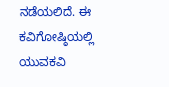ನಡೆಯಲಿದೆ. ಈ ಕವಿಗೋಷ್ಠಿಯಲ್ಲಿ ಯುವಕವಿ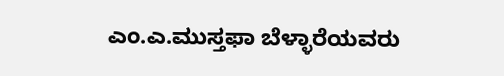ಎಂ.ಎ.ಮುಸ್ತಫಾ ಬೆಳ್ಳಾರೆಯವರು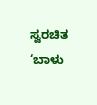ಸ್ವರಚಿತ ‘ಬಾಳು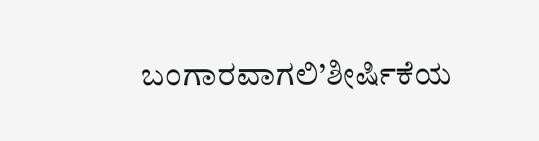ಬಂಗಾರವಾಗಲಿ’ಶೀರ್ಷಿಕೆಯ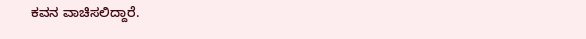ಕವನ ವಾಚಿಸಲಿದ್ದಾರೆ.